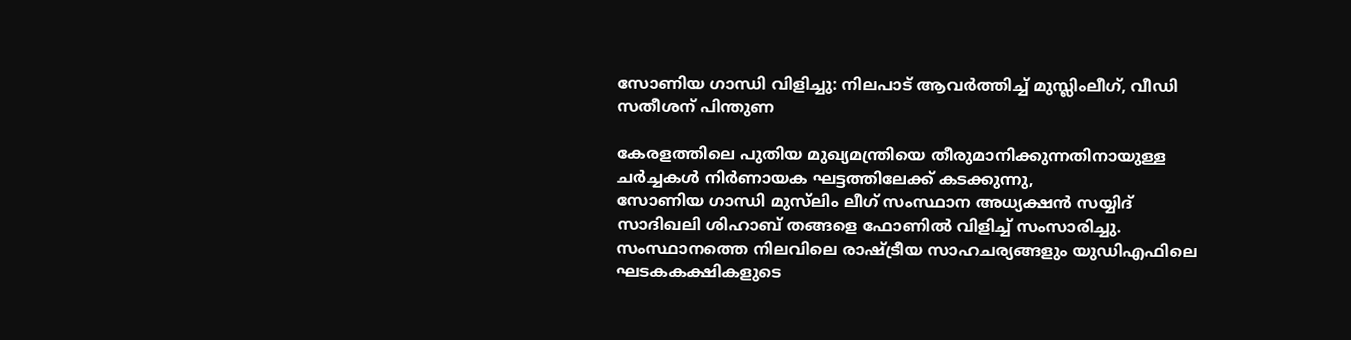സോണിയ ഗാന്ധി വിളിച്ചു: നിലപാട് ആവര്‍ത്തിച്ച് മുസ്ലിംലീഗ്, വീഡി സതീശന് പിന്തുണ

കേരളത്തിലെ പുതിയ മുഖ്യമന്ത്രിയെ തീരുമാനിക്കുന്നതിനായുള്ള ചർച്ചകൾ നിർണായക ഘട്ടത്തിലേക്ക് കടക്കുന്നു,
സോണിയ ഗാന്ധി മുസ്‌ലിം ലീഗ് സംസ്ഥാന അധ്യക്ഷൻ സയ്യിദ് സാദിഖലി ശിഹാബ് തങ്ങളെ ഫോണിൽ വിളിച്ച് സംസാരിച്ചു. സംസ്ഥാനത്തെ നിലവിലെ രാഷ്ട്രീയ സാഹചര്യങ്ങളും യുഡിഎഫിലെ ഘടകകക്ഷികളുടെ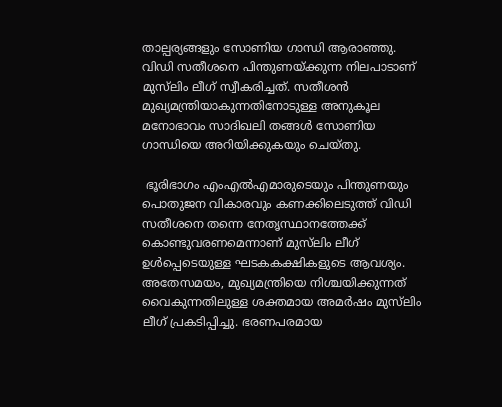താല്പര്യങ്ങളും സോണിയ ഗാന്ധി ആരാഞ്ഞു. വിഡി സതീശനെ പിന്തുണയ്ക്കുന്ന നിലപാടാണ് മുസ്‌ലിം ലീഗ് സ്വീകരിച്ചത്. സതീശൻ മുഖ്യമന്ത്രിയാകുന്നതിനോടുള്ള അനുകൂല മനോഭാവം സാദിഖലി തങ്ങൾ സോണിയ ഗാന്ധിയെ അറിയിക്കുകയും ചെയ്തു.

 ഭൂരിഭാഗം എംഎൽഎമാരുടെയും പിന്തുണയും പൊതുജന വികാരവും കണക്കിലെടുത്ത് വിഡി  സതീശനെ തന്നെ നേതൃസ്ഥാനത്തേക്ക് കൊണ്ടുവരണമെന്നാണ് മുസ്‌ലിം ലീഗ് ഉൾപ്പെടെയുള്ള ഘടകകക്ഷികളുടെ ആവശ്യം.
അതേസമയം, മുഖ്യമന്ത്രിയെ നിശ്ചയിക്കുന്നത് വൈകുന്നതിലുള്ള ശക്തമായ അമർഷം മുസ്‌ലിം ലീഗ് പ്രകടിപ്പിച്ചു. ഭരണപരമായ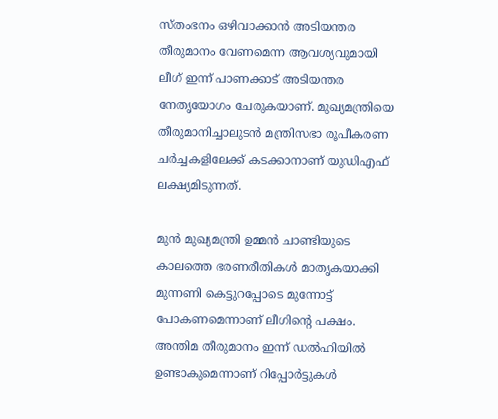സ്‌തംഭനം ഒഴിവാക്കാൻ അടിയന്തര തീരുമാനം വേണമെന്ന ആവശ്യവുമായി ലീഗ് ഇന്ന് പാണക്കാട് അടിയന്തര നേതൃയോഗം ചേരുകയാണ്. മുഖ്യമന്ത്രിയെ തീരുമാനിച്ചാലുടൻ മന്ത്രിസഭാ രൂപീകരണ ചർച്ചകളിലേക്ക് കടക്കാനാണ് യുഡിഎഫ് ലക്ഷ്യമിടുന്നത്.

മുൻ മുഖ്യമന്ത്രി ഉമ്മൻ ചാണ്ടിയുടെ കാലത്തെ ഭരണരീതികൾ മാതൃകയാക്കി മുന്നണി കെട്ടുറപ്പോടെ മുന്നോട്ട് പോകണമെന്നാണ് ലീഗിൻ്റെ പക്ഷം. അന്തിമ തീരുമാനം ഇന്ന് ഡൽഹിയിൽ ഉണ്ടാകുമെന്നാണ് റിപ്പോർട്ടുകൾ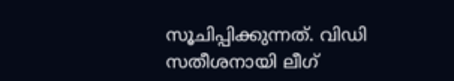സൂചിപ്പിക്കുന്നത്. വിഡി  സതീശനായി ലീഗ്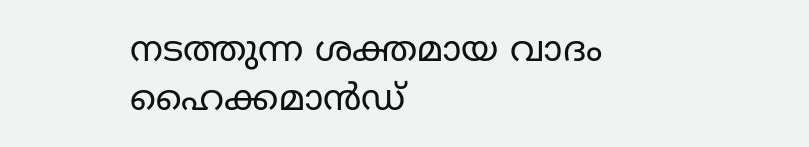നടത്തുന്ന ശക്തമായ വാദം ഹൈക്കമാൻഡ്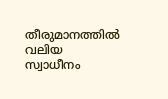തീരുമാനത്തിൽ വലിയ സ്വാധീനം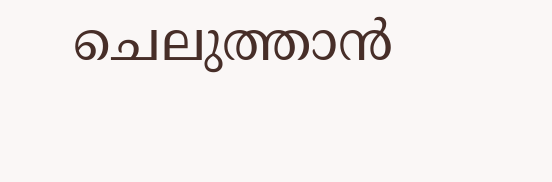ചെലുത്താൻ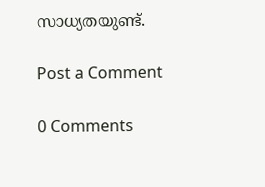സാധ്യതയുണ്ട്.

Post a Comment

0 Comments